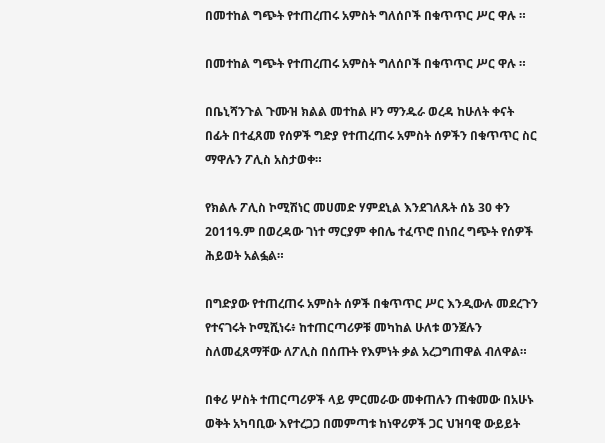በመተከል ግጭት የተጠረጠሩ አምስት ግለሰቦች በቁጥጥር ሥር ዋሉ ።

በመተከል ግጭት የተጠረጠሩ አምስት ግለሰቦች በቁጥጥር ሥር ዋሉ ።

በቤኒሻንጉል ጉሙዝ ክልል መተከል ዞን ማንዱራ ወረዳ ከሁለት ቀናት በፊት በተፈጸመ የሰዎች ግድያ የተጠረጠሩ አምስት ሰዎችን በቁጥጥር ስር ማዋሉን ፖሊስ አስታወቀ።

የክልሉ ፖሊስ ኮሚሽነር መሀመድ ሃምደኒል እንደገለጹት ሰኔ 30 ቀን 2011ዓ.ም በወረዳው ገነተ ማርያም ቀበሌ ተፈጥሮ በነበረ ግጭት የሰዎች ሕይወት አልፏል።

በግድያው የተጠረጠሩ አምስት ሰዎች በቁጥጥር ሥር እንዲውሉ መደረጉን የተናገሩት ኮሚሺነሩ፥ ከተጠርጣሪዎቹ መካከል ሁለቱ ወንጀሉን ስለመፈጸማቸው ለፖሊስ በሰጡት የእምነት ቃል አረጋግጠዋል ብለዋል።

በቀሪ ሦስት ተጠርጣሪዎች ላይ ምርመራው መቀጠሉን ጠቁመው በአሁኑ ወቅት አካባቢው እየተረጋጋ በመምጣቱ ከነዋሪዎች ጋር ህዝባዊ ውይይት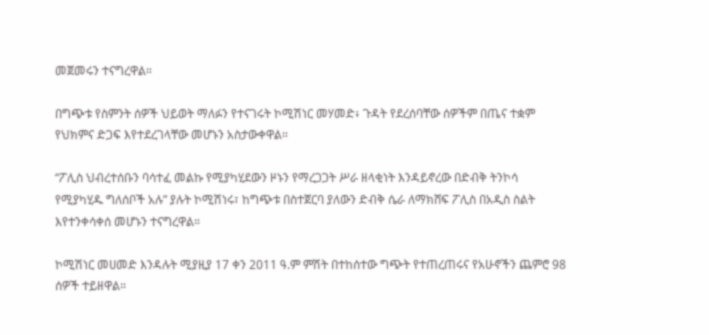መጀመሩን ተናግረዋል።

በግጭቱ የስምንት ሰዎች ህይወት ማለፉን የተናገሩት ኮሚሽነር መሃመድ፥ ጉዳት የደረሰባቸው ሰዎችም በጤና ተቋም የህክምና ድጋፍ እየተደረገላቸው መሆኑን አስታውቀዋል።

“ፖሊስ ህብረተሰቡን ባሳተፈ መልኩ የሚያካሂደውን ዞኑን የማረጋጋት ሥራ ዘላቂነት እንዳይኖረው በድብቅ ትንኮሳ የሚያካሂዱ ግለሰቦች አሉ” ያሉት ኮሚሽነሩ፣ ከግጭቱ በስተጀርባ ያለውን ድብቅ ሴራ ለማክሸፍ ፖሊስ በአዲስ ስልት እየተንቀሳቀሰ መሆኑን ተናግረዋል።

ኮሚሽነር መሀመድ እንዳሉት ሚያዚያ 17 ቀን 2011 ዓ.ም ምሽት በተከሰተው ግጭት የተጠረጠሩና የአሁኖችን ጨምሮ 98 ሰዎች ተይዘዋል።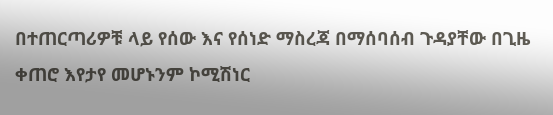በተጠርጣሪዎቹ ላይ የሰው እና የሰነድ ማስረጃ በማሰባሰብ ጉዳያቸው በጊዜ ቀጠሮ እየታየ መሆኑንም ኮሚሽነር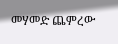መሃመድ ጨምረው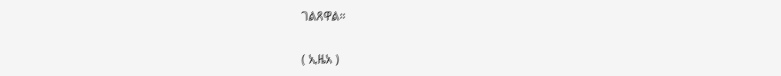ገልጸዋል።

( ኢዜአ )